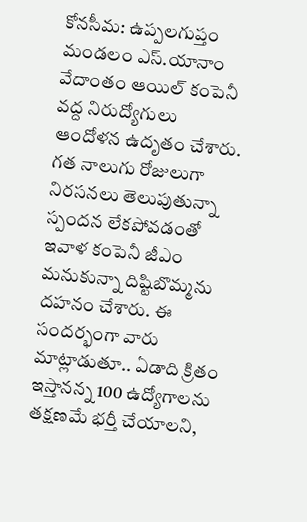కోనసీమ: ఉప్పలగుప్తం మండలం ఎస్.యానాం వేదాంతం ఆయిల్ కంపెనీ వద్ద నిరుద్యోగులు ఆందోళన ఉదృతం చేశారు. గత నాలుగు రోజులుగా నిరసనలు తెలుపుతున్నా స్పందన లేకపోవడంతో ఇవాళ కంపెనీ జీఎం మనుకున్నా దిష్టిబొమ్మను దహనం చేశారు. ఈ సందర్భంగా వారు మాట్లాడుతూ.. ఏడాది క్రితం ఇస్తానన్న 100 ఉద్యోగాలను తక్షణమే భర్తీ చేయాలని,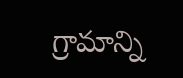గ్రామాన్ని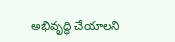అభివృద్ధి చేయాలని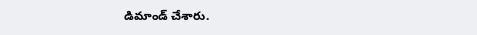డిమాండ్ చేశారు.